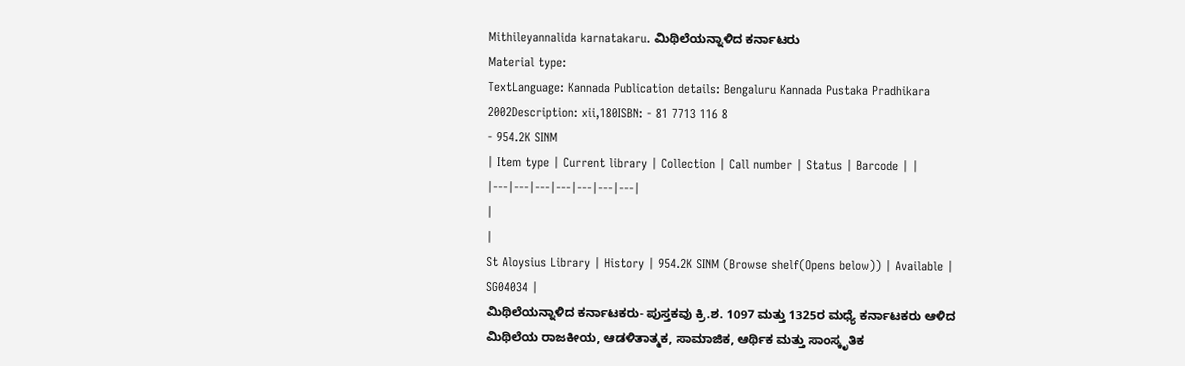Mithileyannalida karnatakaru. ಮಿಥಿಲೆಯನ್ನಾಳಿದ ಕರ್ನಾಟರು
Material type:
TextLanguage: Kannada Publication details: Bengaluru Kannada Pustaka Pradhikara 2002Description: xii,180ISBN: - 81 7713 116 8
- 954.2K SINM
| Item type | Current library | Collection | Call number | Status | Barcode | |
|---|---|---|---|---|---|---|
|
|
St Aloysius Library | History | 954.2K SINM (Browse shelf(Opens below)) | Available | SG04034 |
ಮಿಥಿಲೆಯನ್ನಾಳಿದ ಕರ್ನಾಟಕರು- ಪುಸ್ತಕವು ಕ್ರಿ.ಶ. 1097 ಮತ್ತು 1325ರ ಮಧ್ಯೆ ಕರ್ನಾಟಕರು ಆಳಿದ ಮಿಥಿಲೆಯ ರಾಜಕೀಯ, ಆಡಳಿತಾತ್ಮಕ, ಸಾಮಾಜಿಕ, ಆರ್ಥಿಕ ಮತ್ತು ಸಾಂಸ್ಕೃತಿಕ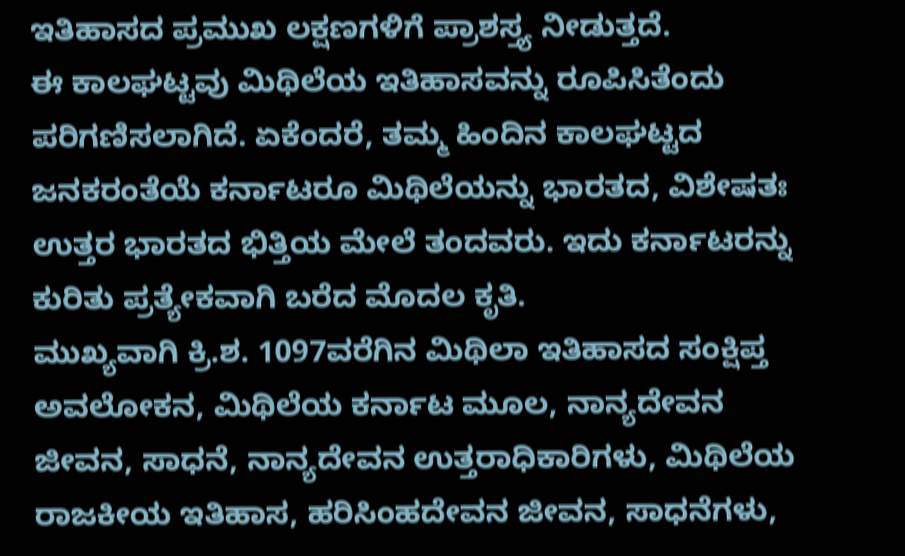ಇತಿಹಾಸದ ಪ್ರಮುಖ ಲಕ್ಷಣಗಳಿಗೆ ಪ್ರಾಶಸ್ತ್ಯ ನೀಡುತ್ತದೆ.
ಈ ಕಾಲಘಟ್ಟವು ಮಿಥಿಲೆಯ ಇತಿಹಾಸವನ್ನು ರೂಪಿಸಿತೆಂದು ಪರಿಗಣಿಸಲಾಗಿದೆ. ಏಕೆಂದರೆ, ತಮ್ಮ ಹಿಂದಿನ ಕಾಲಘಟ್ಟದ ಜನಕರಂತೆಯೆ ಕರ್ನಾಟರೂ ಮಿಥಿಲೆಯನ್ನು ಭಾರತದ, ವಿಶೇಷತಃ ಉತ್ತರ ಭಾರತದ ಭಿತ್ತಿಯ ಮೇಲೆ ತಂದವರು. ಇದು ಕರ್ನಾಟರನ್ನು ಕುರಿತು ಪ್ರತ್ಯೇಕವಾಗಿ ಬರೆದ ಮೊದಲ ಕೃತಿ.
ಮುಖ್ಯವಾಗಿ ಕ್ರಿ.ಶ. 1097ವರೆಗಿನ ಮಿಥಿಲಾ ಇತಿಹಾಸದ ಸಂಕ್ಷಿಪ್ತ ಅವಲೋಕನ, ಮಿಥಿಲೆಯ ಕರ್ನಾಟ ಮೂಲ, ನಾನ್ಯದೇವನ ಜೀವನ, ಸಾಧನೆ, ನಾನ್ಯದೇವನ ಉತ್ತರಾಧಿಕಾರಿಗಳು, ಮಿಥಿಲೆಯ ರಾಜಕೀಯ ಇತಿಹಾಸ, ಹರಿಸಿಂಹದೇವನ ಜೀವನ, ಸಾಧನೆಗಳು,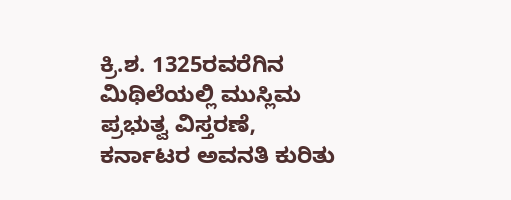ಕ್ರಿ.ಶ. 1325ರವರೆಗಿನ ಮಿಥಿಲೆಯಲ್ಲಿ ಮುಸ್ಲಿಮ ಪ್ರಭುತ್ವ ವಿಸ್ತರಣೆ, ಕರ್ನಾಟರ ಅವನತಿ ಕುರಿತು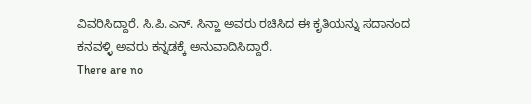ವಿವರಿಸಿದ್ದಾರೆ. ಸಿ.ಪಿ.ಎನ್. ಸಿನ್ಹಾ ಅವರು ರಚಿಸಿದ ಈ ಕೃತಿಯನ್ನು ಸದಾನಂದ ಕನವಳ್ಳಿ ಅವರು ಕನ್ನಡಕ್ಕೆ ಅನುವಾದಿಸಿದ್ದಾರೆ.
There are no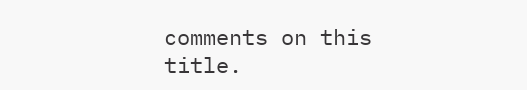comments on this title.